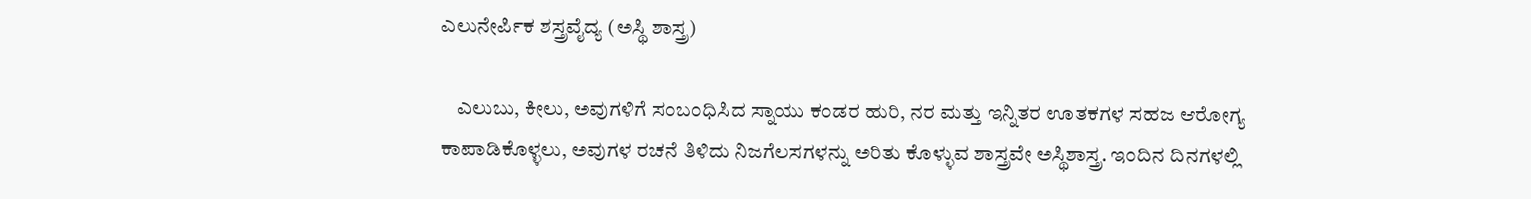ಎಲುನೇರ್ಪಿಕ ಶಸ್ತ್ರವೈದ್ಯ (ಅಸ್ಥಿ ಶಾಸ್ತ್ರ)

    ಎಲುಬು, ಕೀಲು, ಅವುಗಳಿಗೆ ಸಂಬಂಧಿಸಿದ ಸ್ನಾಯು ಕಂಡರ ಹುರಿ, ನರ ಮತ್ತು ಇನ್ನಿತರ ಊತಕಗಳ ಸಹಜ ಆರೋಗ್ಯ ಕಾಪಾಡಿಕೊಳ್ಳಲು, ಅವುಗಳ ರಚನೆ ತಿಳಿದು ನಿಜಗೆಲಸಗಳನ್ನು ಅರಿತು ಕೊಳ್ಳುವ ಶಾಸ್ತ್ರವೇ ಅಸ್ಥಿಶಾಸ್ತ್ರ. ಇಂದಿನ ದಿನಗಳಲ್ಲಿ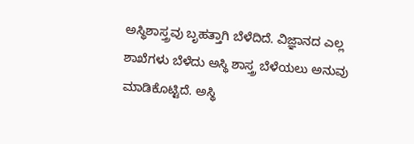ಅಸ್ಥಿಶಾಸ್ತ್ರವು ಬೃಹತ್ತಾಗಿ ಬೆಳೆದಿದೆ. ವಿಜ್ಞಾನದ ಎಲ್ಲ ಶಾಖೆಗಳು ಬೆಳೆದು ಅಸ್ಥಿ ಶಾಸ್ತ್ರ ಬೆಳೆಯಲು ಅನುವು ಮಾಡಿಕೊಟ್ಟಿದೆ. ಅಸ್ಥಿ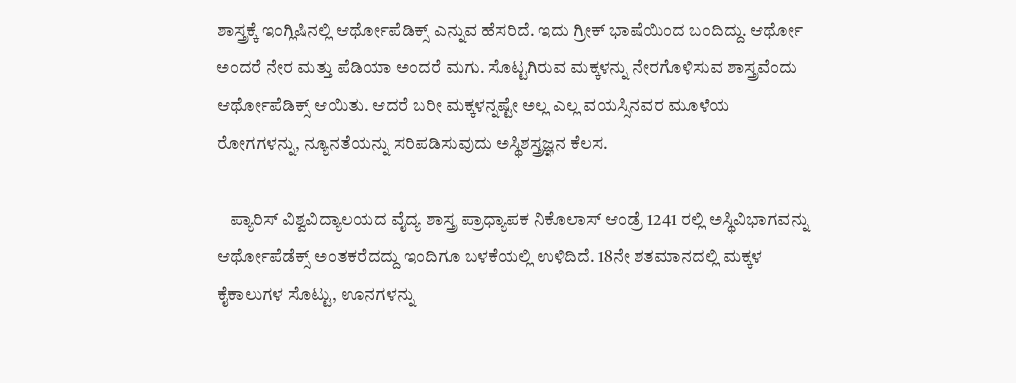ಶಾಸ್ತ್ರಕ್ಕೆ ಇಂಗ್ಲಿಷಿನಲ್ಲಿ ಆರ್ಥೋಪೆಡಿಕ್ಸ್ ಎನ್ನುವ ಹೆಸರಿದೆ. ಇದು ಗ್ರೀಕ್ ಭಾಷೆಯಿಂದ ಬಂದಿದ್ದು. ಆರ್ಥೋ ಅಂದರೆ ನೇರ ಮತ್ತು ಪೆಡಿಯಾ ಅಂದರೆ ಮಗು. ಸೊಟ್ಟಗಿರುವ ಮಕ್ಕಳನ್ನು ನೇರಗೊಳಿಸುವ ಶಾಸ್ತ್ರವೆಂದು ಆರ್ಥೋಪೆಡಿಕ್ಸ್ ಆಯಿತು. ಆದರೆ ಬರೀ ಮಕ್ಕಳನ್ನಷ್ಟೇ ಅಲ್ಲ ಎಲ್ಲ ವಯಸ್ಸಿನವರ ಮೂಳೆಯ ರೋಗಗಳನ್ನು, ನ್ಯೂನತೆಯನ್ನು ಸರಿಪಡಿಸುವುದು ಅಸ್ಥಿಶಸ್ತ್ರಜ್ಞನ ಕೆಲಸ.

    ಪ್ಯಾರಿಸ್ ವಿಶ್ವವಿದ್ಯಾಲಯದ ವೈದ್ಯ ಶಾಸ್ತ್ರ ಪ್ರಾಧ್ಯಾಪಕ ನಿಕೊಲಾಸ್ ಆಂಡ್ರೆ 1241 ರಲ್ಲಿ ಅಸ್ಥಿವಿಭಾಗವನ್ನು ಆರ್ಥೋಪೆಡೆಕ್ಸ್ ಅಂತಕರೆದದ್ದು ಇಂದಿಗೂ ಬಳಕೆಯಲ್ಲಿ ಉಳಿದಿದೆ. 18ನೇ ಶತಮಾನದಲ್ಲಿ ಮಕ್ಕಳ ಕೈಕಾಲುಗಳ ಸೊಟ್ಟು, ಊನಗಳನ್ನು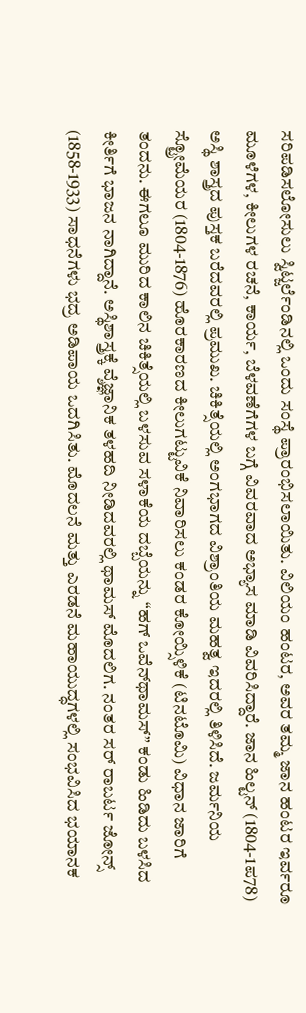ಸರಿಪಡಿಸಲೋಸುಲು ಸ್ವಿಟ್ಜರ್ಲೆಂಡಿನಲ್ಲಿ ಒಂದು ಸಂಸ್ಥೆ ಪ್ರಾರಂಭಿಸಲಾಯಿತು. ವಿಲಿಯಂ ಹಂಟರ, ಅವರ ತಮ್ಮ ಜಾನ ಹಂಟರ ಇರ್ವರೂ ಮೂಳೆಗಳ, ಕೀಲುಗಳ ರಚನೆ, ಕಾರ್ಯ, ಬೆಳವಣೆಗೆಗಳ ಬಗ್ಗೆ ವಿವರವಾದ ಅಭ್ಯಾಸ ಮಾಡಿ ವಿವರಿಸಿದ್ದಾರೆ. ಜಾನ ಹಿಲ್ಟನ್ (1804-1ಪ78) ಅಸ್ಥಿ ಶಾಸ್ತ್ರದ ಪುಸ್ತಕ ಬರೆದವರಲ್ಲಿ ಪ್ರಮುಖ. ಚಿಕಿತ್ಸೆಯಲ್ಲಿ ಅಂಗಭಾಗದ ವಿಶ್ರಾಂತಿಯ ಮಹತ್ವ ಇದರಲ್ಲಿ ತಿಳಿಸಿದೆ. ಜರ್ಮನಿಯ ಸ್ಟ್ರೋಮೆಯರ (1804-1876) ಹೊರಕಾರಣದ ಕೀಲುಗಟ್ಟುವಿಕೆ ನಿವಾರಿಸಲು ಕಂಡರ ಕೋಯ್ಸಿಳಿಕೆ (ಟಿನಟೊಮಿ) ವಿಧಾನ ಜಾರಿಗೆ ತಂದನು. ಈಗಲೂ ಮುರಿದ ಕಾಲಿನ ಚಿಕಿತ್ಸೆಯಲ್ಲಿ ಬಳಸುವ ಸಳಾಕೆಯ ದಬ್ಬೆಯನ್ನು “ಹಗ್ ಒವೆನ್‍ಥಾಮಸ್” ಕಂಡು ಹಿಡಿದು ಬಳಸಿದ ಕೀರ್ತಿಗೆ ಭಾಜನ ನಾಗಿದ್ದಾನೆ. ಅಸ್ಥಿಶಾಸ್ತ್ರಕ್ಕೆ ವ್ಶೆಜ್ಞಾನಿಕ ತಳಹದಿ ನೀಡಿದವರಲ್ಲಿ ಥಾಮಸ್ ಮೊದಲಿಗ. ನಂತರ ಸರ್ ರಾಬರ್ಟ ಜೋನ್ಸ್ (1858-1933) ಸಾಧನೆಗಳು ಭದ್ರ ಅಡಿಪಾಯ ಒದಗಿಸಿತು. ಮೊದಲನೆ ಮತ್ತು ಎರಡನೆ ಮಹಾಯುದ್ಧಗಳಲ್ಲಿ ಸಂಭವಿಸಿದ ಭಯಾನಕ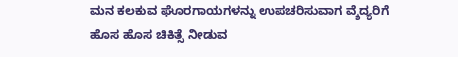ಮನ ಕಲಕುವ ಘೊರಗಾಯಗಳನ್ನು ಉಪಚರಿಸುವಾಗ ವ್ಶೆದ್ಯರಿಗೆ ಹೊಸ ಹೊಸ ಚಿಕಿತ್ಸೆ ನೀಡುವ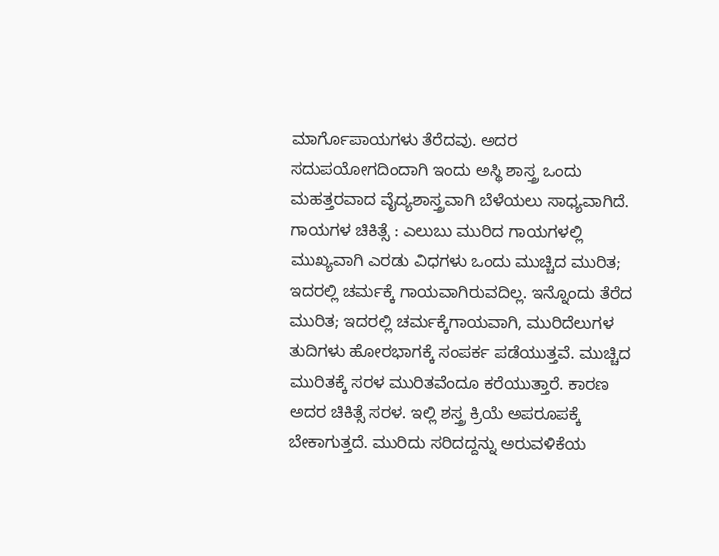ಮಾರ್ಗೊಪಾಯಗಳು ತೆರೆದವು. ಅದರ ಸದುಪಯೋಗದಿಂದಾಗಿ ಇಂದು ಅಸ್ಥಿ ಶಾಸ್ತ್ರ ಒಂದು ಮಹತ್ತರವಾದ ವೈದ್ಯಶಾಸ್ತ್ರವಾಗಿ ಬೆಳೆಯಲು ಸಾಧ್ಯವಾಗಿದೆ.
ಗಾಯಗಳ ಚಿಕಿತ್ಸೆ : ಎಲುಬು ಮುರಿದ ಗಾಯಗಳಲ್ಲಿ ಮುಖ್ಯವಾಗಿ ಎರಡು ವಿಧಗಳು ಒಂದು ಮುಚ್ಚಿದ ಮುರಿತ; ಇದರಲ್ಲಿ ಚರ್ಮಕ್ಕೆ ಗಾಯವಾಗಿರುವದಿಲ್ಲ. ಇನ್ನೊಂದು ತೆರೆದ ಮುರಿತ; ಇದರಲ್ಲಿ ಚರ್ಮಕ್ಕೆಗಾಯವಾಗಿ, ಮುರಿದೆಲುಗಳ ತುದಿಗಳು ಹೋರಭಾಗಕ್ಕೆ ಸಂಪರ್ಕ ಪಡೆಯುತ್ತವೆ. ಮುಚ್ಚಿದ ಮುರಿತಕ್ಕೆ ಸರಳ ಮುರಿತವೆಂದೂ ಕರೆಯುತ್ತಾರೆ. ಕಾರಣ ಅದರ ಚಿಕಿತ್ಸೆ ಸರಳ. ಇಲ್ಲಿ ಶಸ್ತ್ರ ಕ್ರಿಯೆ ಅಪರೂಪಕ್ಕೆ ಬೇಕಾಗುತ್ತದೆ. ಮುರಿದು ಸರಿದದ್ದನ್ನು ಅರುವಳಿಕೆಯ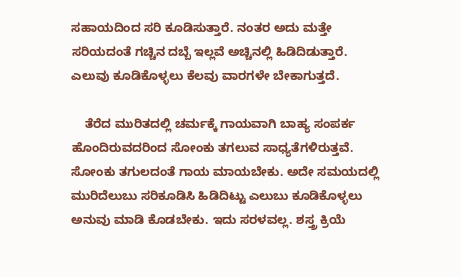ಸಹಾಯದಿಂದ ಸರಿ ಕೂಡಿಸುತ್ತಾರೆ. ನಂತರ ಅದು ಮತ್ತೇ ಸರಿಯದಂತೆ ಗಚ್ಚಿನ ದಬ್ಬೆ ಇಲ್ಲವೆ ಅಚ್ಚಿನಲ್ಲಿ ಹಿಡಿದಿಡುತ್ತಾರೆ. ಎಲುವು ಕೂಡಿಕೊಳ್ಳಲು ಕೆಲವು ವಾರಗಳೇ ಬೇಕಾಗುತ್ತದೆ.

    ತೆರೆದ ಮುರಿತದಲ್ಲಿ ಚರ್ಮಕ್ಕೆ ಗಾಯವಾಗಿ ಬಾಹ್ಯ ಸಂಪರ್ಕ ಹೊಂದಿರುವದರಿಂದ ಸೋಂಕು ತಗಲುವ ಸಾಧ್ಯತೆಗಳಿರುತ್ತವೆ. ಸೋಂಕು ತಗುಲದಂತೆ ಗಾಯ ಮಾಯಬೇಕು. ಅದೇ ಸಮಯದಲ್ಲಿ ಮುರಿದೆಲುಬು ಸರಿಕೂಡಿಸಿ ಹಿಡಿದಿಟ್ಟು ಎಲುಬು ಕೂಡಿಕೊಳ್ಳಲು ಅನುವು ಮಾಡಿ ಕೊಡಬೇಕು. ಇದು ಸರಳವಲ್ಲ. ಶಸ್ತ್ರ ಕ್ರಿಯೆ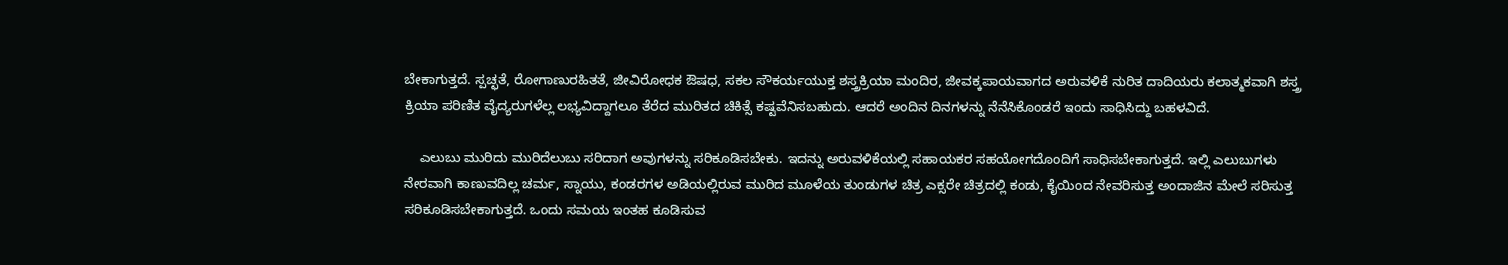ಬೇಕಾಗುತ್ತದೆ. ಸ್ಪಚ್ಛತೆ, ರೋಗಾಣುರಹಿತತೆ, ಜೀವಿರೋಧಕ ಔಷಧ, ಸಕಲ ಸೌಕರ್ಯಯುಕ್ತ ಶಸ್ತ್ರಕ್ರಿಯಾ ಮಂದಿರ, ಜೀವಕ್ಕಪಾಯವಾಗದ ಅರುವಳಿಕೆ ನುರಿತ ದಾದಿಯರು ಕಲಾತ್ಮಕವಾಗಿ ಶಸ್ತ್ರ ಕ್ರಿಯಾ ಪರಿಣಿತ ವೈದ್ಯರುಗಳೆಲ್ಲ ಲಭ್ಯವಿದ್ದಾಗಲೂ ತೆರೆದ ಮುರಿತದ ಚಿಕಿತ್ಸೆ ಕಷ್ಟವೆನಿಸಬಹುದು. ಆದರೆ ಅಂದಿನ ದಿನಗಳನ್ನು ನೆನೆಸಿಕೊಂಡರೆ ಇಂದು ಸಾಧಿಸಿದ್ದು ಬಹಳವಿದೆ.

    ಎಲುಬು ಮುರಿದು ಮುರಿದೆಲುಬು ಸರಿದಾಗ ಅವುಗಳನ್ನು ಸರಿಕೂಡಿಸಬೇಕು. ಇದನ್ನು ಅರುವಳಿಕೆಯಲ್ಲಿ ಸಹಾಯಕರ ಸಹಯೋಗದೊಂದಿಗೆ ಸಾಧಿಸಬೇಕಾಗುತ್ತದೆ. ಇಲ್ಲಿ ಎಲುಬುಗಳು ನೇರವಾಗಿ ಕಾಣುವದಿಲ್ಲ ಚರ್ಮ, ಸ್ನಾಯು, ಕಂಡರಗಳ ಅಡಿಯಲ್ಲಿರುವ ಮುರಿದ ಮೂಳೆಯ ತುಂಡುಗಳ ಚಿತ್ರ ಎಕ್ಸರೇ ಚಿತ್ರದಲ್ಲಿ ಕಂಡು, ಕೈಯಿಂದ ನೇವರಿಸುತ್ತ ಅಂದಾಜಿನ ಮೇಲೆ ಸರಿಸುತ್ತ ಸರಿಕೂಡಿಸಬೇಕಾಗುತ್ತದೆ. ಒಂದು ಸಮಯ ಇಂತಹ ಕೂಡಿಸುವ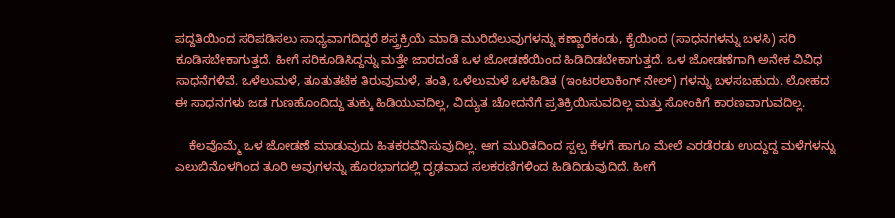ಪದ್ದತಿಯಿಂದ ಸರಿಪಡಿಸಲು ಸಾಧ್ಯವಾಗದಿದ್ದರೆ ಶಸ್ತ್ರಕ್ರಿಯೆ ಮಾಡಿ ಮುರಿದೆಲುವುಗಳನ್ನು ಕಣ್ಣಾರೆಕಂಡು, ಕೈಯಿಂದ (ಸಾಧನಗಳನ್ನು ಬಳಸಿ) ಸರಿ ಕೂಡಿಸಬೇಕಾಗುತ್ತದೆ. ಹೀಗೆ ಸರಿಕೂಡಿಸಿದ್ದನ್ನು ಮತ್ತೇ ಜಾರದಂತೆ ಒಳ ಜೋಡಣೆಯಿಂದ ಹಿಡಿದಿಡಬೇಕಾಗುತ್ತದೆ. ಒಳ ಜೋಡಣೆಗಾಗಿ ಅನೇಕ ವಿವಿಧ ಸಾಧನೆಗಳಿವೆ. ಒಳೆಲುಮಳೆ, ತೂತುತಟೆಕ ತಿರುವುಮಳೆ, ತಂತಿ, ಒಳೆಲುಮಳೆ ಒಳಹಿಡಿತ (ಇಂಟರಲಾಕಿಂಗ್ ನೇಲ್) ಗಳನ್ನು ಬಳಸಬಹುದು. ಲೋಹದ ಈ ಸಾಧನಗಳು ಜಡ ಗುಣಹೊಂದಿದ್ದು ತುಕ್ಕು ಹಿಡಿಯುವದಿಲ್ಲ, ವಿದ್ಯುತ ಚೋದನೆಗೆ ಪ್ರತಿಕ್ರಿಯಿಸುವದಿಲ್ಲ ಮತ್ತು ಸೋಂಕಿಗೆ ಕಾರಣವಾಗುವದಿಲ್ಲ.

    ಕೆಲವೊಮ್ಮೆ ಒಳ ಜೋಡಣೆ ಮಾಡುವುದು ಹಿತಕರವೆನಿಸುವುದಿಲ್ಲ. ಆಗ ಮುರಿತದಿಂದ ಸ್ಪಲ್ಪ ಕೆಳಗೆ ಹಾಗೂ ಮೇಲೆ ಎರಡೆರಡು ಉದ್ದುದ್ದ ಮಳೆಗಳನ್ನು ಎಲುಬಿನೊಳಗಿಂದ ತೂರಿ ಅವುಗಳನ್ನು ಹೊರಭಾಗದಲ್ಲಿ ದೃಢವಾದ ಸಲಕರಣಿಗಳಿಂದ ಹಿಡಿದಿಡುವುದಿದೆ. ಹೀಗೆ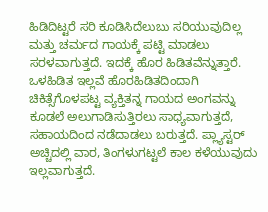ಹಿಡಿದಿಟ್ಟರೆ ಸರಿ ಕೂಡಿಸಿದೆಲುಬು ಸರಿಯುವುದಿಲ್ಲ ಮತ್ತು ಚರ್ಮದ ಗಾಯಕ್ಕೆ ಪಟ್ಟಿ ಮಾಡಲು ಸರಳವಾಗುತ್ತದೆ. ಇದಕ್ಕೆ ಹೊರ ಹಿಡಿತವೆನ್ನುತ್ತಾರೆ. ಒಳಹಿಡಿತ ಇಲ್ಲವೆ ಹೊರಹಿಡಿತದಿಂದಾಗಿ ಚಿಕಿತ್ಸೆಗೊಳಪಟ್ಟ ವ್ಯಕ್ತಿತನ್ನ ಗಾಯದ ಅಂಗವನ್ನು ಕೂಡಲೆ ಅಲುಗಾಡಿಸುತ್ತಿರಲು ಸಾಧ್ಯವಾಗುತ್ತದೆ, ಸಹಾಯದಿಂದ ನಡೆದಾಡಲು ಬರುತ್ತದೆ. ಪ್ಲ್ಯಾಸ್ಟರ್ ಅಚ್ಚಿದಲ್ಲಿ ವಾರ, ತಿಂಗಳುಗಟ್ಟಲೆ ಕಾಲ ಕಳೆಯುವುದು ಇಲ್ಲವಾಗುತ್ತದೆ.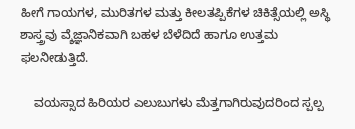ಹೀಗೆ ಗಾಯಗಳ, ಮುರಿತಗಳ ಮತ್ತು ಕೀಲತಪ್ಪಿಕೆಗಳ ಚಿಕಿತ್ಸೆಯಲ್ಲಿ ಅಸ್ಥಿ ಶಾಸ್ತ್ರವು ವ್ಶೆಜ್ಞಾನಿಕವಾಗಿ ಬಹಳ ಬೆಳೆದಿದೆ ಹಾಗೂ ಉತ್ತಮ ಫಲನೀಡುತ್ತಿದೆ.

    ವಯಸ್ಸಾದ ಹಿರಿಯರ ಎಲುಬುಗಳು ಮೆತ್ತಗಾಗಿರುವುದರಿಂದ ಸ್ಪಲ್ಪ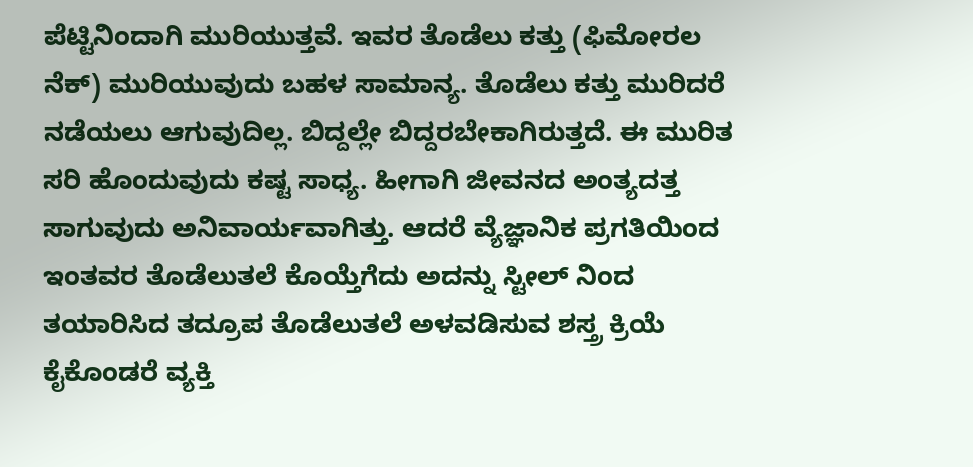ಪೆಟ್ಟಿನಿಂದಾಗಿ ಮುರಿಯುತ್ತವೆ. ಇವರ ತೊಡೆಲು ಕತ್ತು (ಫಿಮೋರಲ ನೆಕ್) ಮುರಿಯುವುದು ಬಹಳ ಸಾಮಾನ್ಯ. ತೊಡೆಲು ಕತ್ತು ಮುರಿದರೆ ನಡೆಯಲು ಆಗುವುದಿಲ್ಲ. ಬಿದ್ದಲ್ಲೇ ಬಿದ್ದರಬೇಕಾಗಿರುತ್ತದೆ. ಈ ಮುರಿತ ಸರಿ ಹೊಂದುವುದು ಕಷ್ಟ ಸಾಧ್ಯ. ಹೀಗಾಗಿ ಜೀವನದ ಅಂತ್ಯದತ್ತ ಸಾಗುವುದು ಅನಿವಾರ್ಯವಾಗಿತ್ತು. ಆದರೆ ವ್ಯೆಜ್ಞಾನಿಕ ಪ್ರಗತಿಯಿಂದ ಇಂತವರ ತೊಡೆಲುತಲೆ ಕೊಯ್ತೆಗೆದು ಅದನ್ನು ಸ್ಟೀಲ್ ನಿಂದ ತಯಾರಿಸಿದ ತದ್ರೂಪ ತೊಡೆಲುತಲೆ ಅಳವಡಿಸುವ ಶಸ್ತ್ರ ಕ್ರಿಯೆ ಕೈಕೊಂಡರೆ ವ್ಯಕ್ತಿ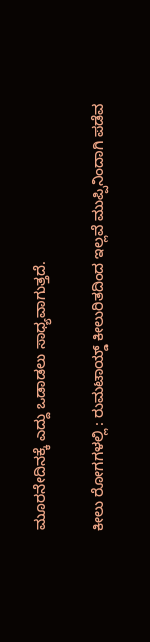ಮೂರನೇದಿನಕ್ಕೆ ಎದ್ದು ಒಡಾಡಲು ಸಾಧ್ಯವಾಗುತ್ತದೆ.

ಕೀಲು ರೋಗಗಳಲ್ಲಿ : ರುಮಟಾಯ್ಡ್ ಕೀಲುರಿತದಿಂದ ಇಲ್ಲವೆ ಮುಪ್ಪಿನಿಂದಾಗಿ ಪಡೆವ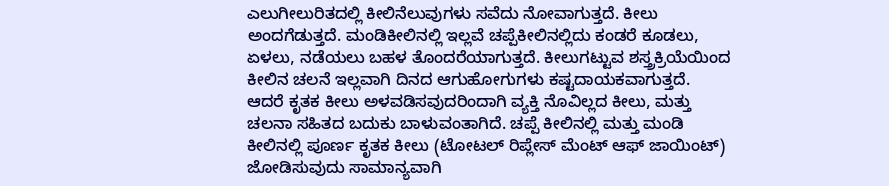ಎಲುಗೀಲುರಿತದಲ್ಲಿ ಕೀಲಿನೆಲುವುಗಳು ಸವೆದು ನೋವಾಗುತ್ತದೆ. ಕೀಲು ಅಂದಗೆಡುತ್ತದೆ. ಮಂಡಿಕೀಲಿನಲ್ಲಿ ಇಲ್ಲವೆ ಚಪ್ಪೆಕೀಲಿನಲ್ಲಿದು ಕಂಡರೆ ಕೂಡಲು, ಏಳಲು, ನಡೆಯಲು ಬಹಳ ತೊಂದರೆಯಾಗುತ್ತದೆ. ಕೀಲುಗಟ್ಟುವ ಶಸ್ತ್ರಕ್ರಿಯೆಯಿಂದ ಕೀಲಿನ ಚಲನೆ ಇಲ್ಲವಾಗಿ ದಿನದ ಆಗುಹೋಗುಗಳು ಕಷ್ಟದಾಯಕವಾಗುತ್ತದೆ. ಆದರೆ ಕೃತಕ ಕೀಲು ಅಳವಡಿಸವುದರಿಂದಾಗಿ ವ್ಯಕ್ತಿ ನೊವಿಲ್ಲದ ಕೀಲು, ಮತ್ತು ಚಲನಾ ಸಹಿತದ ಬದುಕು ಬಾಳುವಂತಾಗಿದೆ. ಚಪ್ಪೆ ಕೀಲಿನಲ್ಲಿ ಮತ್ತು ಮಂಡಿ ಕೀಲಿನಲ್ಲಿ ಪೂರ್ಣ ಕೃತಕ ಕೀಲು (ಟೋಟಲ್ ರಿಪ್ಲೇಸ್ ಮೆಂಟ್ ಆಫ್ ಜಾಯಿಂಟ್) ಜೋಡಿಸುವುದು ಸಾಮಾನ್ಯವಾಗಿ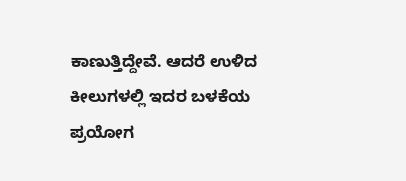ಕಾಣುತ್ತಿದ್ದೇವೆ. ಆದರೆ ಉಳಿದ ಕೀಲುಗಳಲ್ಲಿ ಇದರ ಬಳಕೆಯ ಪ್ರಯೋಗ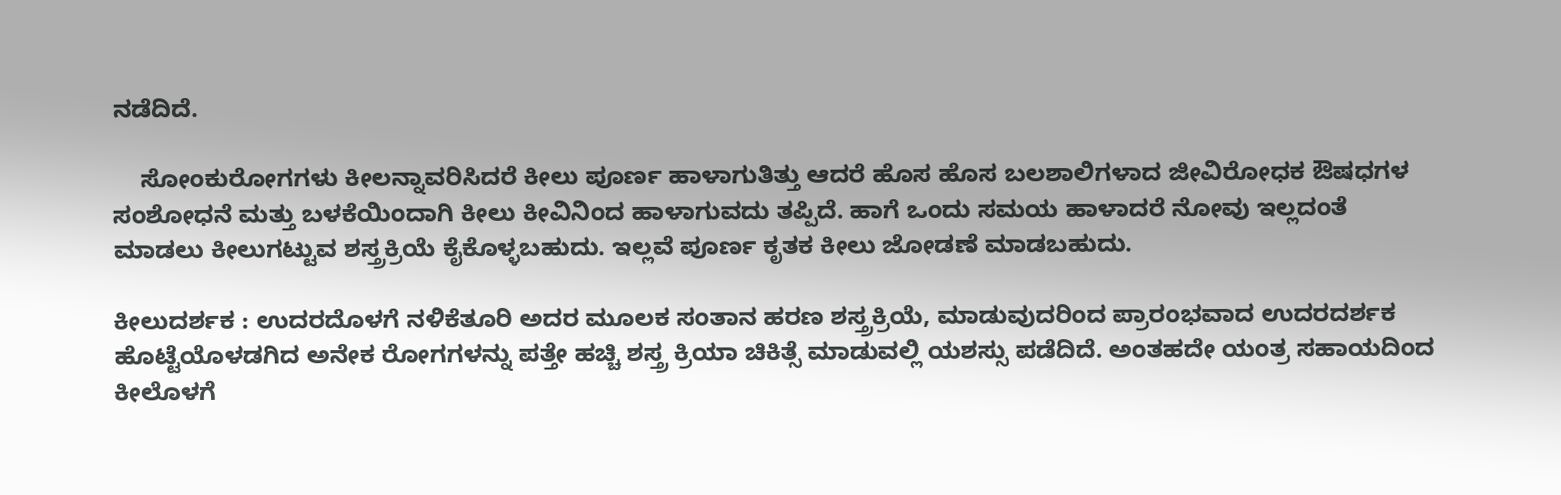ನಡೆದಿದೆ.

    ಸೋಂಕುರೋಗಗಳು ಕೀಲನ್ನಾವರಿಸಿದರೆ ಕೀಲು ಪೂರ್ಣ ಹಾಳಾಗುತಿತ್ತು ಆದರೆ ಹೊಸ ಹೊಸ ಬಲಶಾಲಿಗಳಾದ ಜೀವಿರೋಧಕ ಔಷಧಗಳ ಸಂಶೋಧನೆ ಮತ್ತು ಬಳಕೆಯಿಂದಾಗಿ ಕೀಲು ಕೀವಿನಿಂದ ಹಾಳಾಗುವದು ತಪ್ಪಿದೆ. ಹಾಗೆ ಒಂದು ಸಮಯ ಹಾಳಾದರೆ ನೋವು ಇಲ್ಲದಂತೆ ಮಾಡಲು ಕೀಲುಗಟ್ಟುವ ಶಸ್ತ್ರಕ್ರಿಯೆ ಕೈಕೊಳ್ಳಬಹುದು. ಇಲ್ಲವೆ ಪೂರ್ಣ ಕೃತಕ ಕೀಲು ಜೋಡಣೆ ಮಾಡಬಹುದು.

ಕೀಲುದರ್ಶಕ : ಉದರದೊಳಗೆ ನಳಿಕೆತೂರಿ ಅದರ ಮೂಲಕ ಸಂತಾನ ಹರಣ ಶಸ್ತ್ರಕ್ರಿಯೆ, ಮಾಡುವುದರಿಂದ ಪ್ರಾರಂಭವಾದ ಉದರದರ್ಶಕ ಹೊಟ್ಟೆಯೊಳಡಗಿದ ಅನೇಕ ರೋಗಗಳನ್ನು ಪತ್ತೇ ಹಚ್ಚಿ ಶಸ್ತ್ರ ಕ್ರಿಯಾ ಚಿಕಿತ್ಸೆ ಮಾಡುವಲ್ಲಿ ಯಶಸ್ಸು ಪಡೆದಿದೆ. ಅಂತಹದೇ ಯಂತ್ರ ಸಹಾಯದಿಂದ ಕೀಲೊಳಗೆ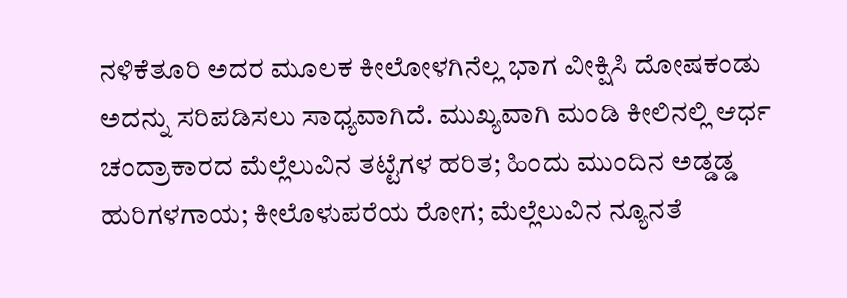ನಳಿಕೆತೂರಿ ಅದರ ಮೂಲಕ ಕೀಲೋಳಗಿನೆಲ್ಲ ಭಾಗ ವೀಕ್ಷಿಸಿ ದೋಷಕಂಡು ಅದನ್ನು ಸರಿಪಡಿಸಲು ಸಾಧ್ಯವಾಗಿದೆ. ಮುಖ್ಯವಾಗಿ ಮಂಡಿ ಕೀಲಿನಲ್ಲಿ ಆರ್ಧ ಚಂದ್ರಾಕಾರದ ಮೆಲ್ಲೆಲುವಿನ ತಟ್ಟೆಗಳ ಹರಿತ; ಹಿಂದು ಮುಂದಿನ ಅಡ್ಡಡ್ಡ ಹುರಿಗಳಗಾಯ; ಕೀಲೊಳುಪರೆಯ ರೋಗ; ಮೆಲ್ಲೆಲುವಿನ ನ್ಯೂನತೆ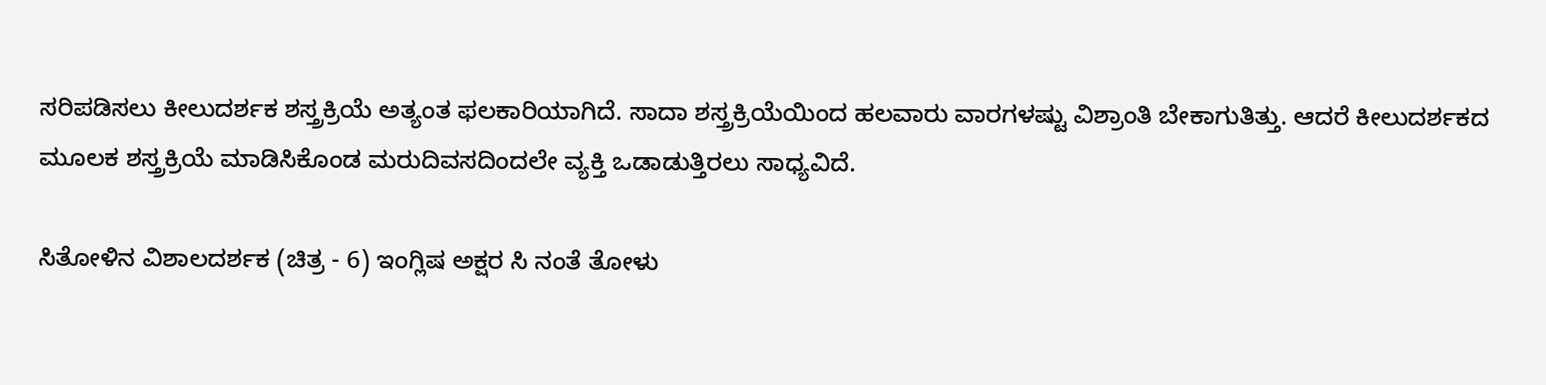ಸರಿಪಡಿಸಲು ಕೀಲುದರ್ಶಕ ಶಸ್ತ್ರಕ್ರಿಯೆ ಅತ್ಯಂತ ಫಲಕಾರಿಯಾಗಿದೆ. ಸಾದಾ ಶಸ್ತ್ರಕ್ರಿಯೆಯಿಂದ ಹಲವಾರು ವಾರಗಳಷ್ಟು ವಿಶ್ರಾಂತಿ ಬೇಕಾಗುತಿತ್ತು. ಆದರೆ ಕೀಲುದರ್ಶಕದ ಮೂಲಕ ಶಸ್ತ್ರಕ್ರಿಯೆ ಮಾಡಿಸಿಕೊಂಡ ಮರುದಿವಸದಿಂದಲೇ ವ್ಯಕ್ತಿ ಒಡಾಡುತ್ತಿರಲು ಸಾಧ್ಯವಿದೆ.

ಸಿತೋಳಿನ ವಿಶಾಲದರ್ಶಕ (ಚಿತ್ರ - 6) ಇಂಗ್ಲಿಷ ಅಕ್ಷರ ಸಿ ನಂತೆ ತೋಳು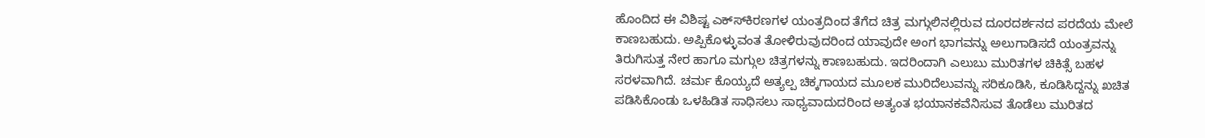ಹೊಂದಿದ ಈ ವಿಶಿಷ್ಟ ಎಕ್ಸ್‍ಕಿರಣಗಳ ಯಂತ್ರದಿಂದ ತೆಗೆದ ಚಿತ್ರ ಮಗ್ಗುಲಿನಲ್ಲಿರುವ ದೂರದರ್ಶನದ ಪರದೆಯ ಮೇಲೆ ಕಾಣಬಹುದು. ಅಪ್ಪಿಕೊಳ್ಳುವಂತ ತೋಳಿರುವುದರಿಂದ ಯಾವುದೇ ಅಂಗ ಭಾಗವನ್ನು ಅಲುಗಾಡಿಸದೆ ಯಂತ್ರವನ್ನು ತಿರುಗಿಸುತ್ತ ನೇರ ಹಾಗೂ ಮಗ್ಗುಲ ಚಿತ್ರಗಳನ್ನು ಕಾಣಬಹುದು. ಇದರಿಂದಾಗಿ ಎಲುಬು ಮುರಿತಗಳ ಚಿಕಿತ್ಸೆ ಬಹಳ ಸರಳವಾಗಿದೆ. ಚರ್ಮ ಕೊಯ್ಯದೆ ಅತ್ಯಲ್ಪ ಚಿಕ್ಕಗಾಯದ ಮೂಲಕ ಮುರಿದೆಲುವನ್ನು ಸರಿಕೂಡಿಸಿ, ಕೂಡಿಸಿದ್ದನ್ನು ಖಚಿತ ಪಡಿಸಿಕೊಂಡು ಒಳಹಿಡಿತ ಸಾಧಿಸಲು ಸಾಧ್ಯವಾದುದರಿಂದ ಅತ್ಯಂತ ಭಯಾನಕವೆನಿಸುವ ತೊಡೆಲು ಮುರಿತದ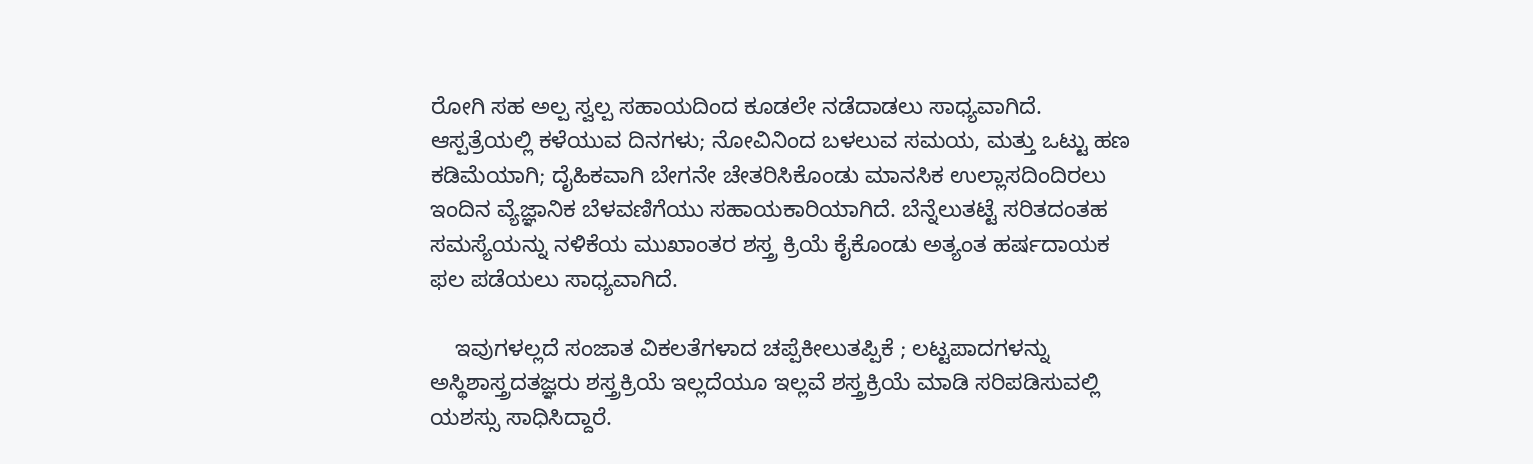ರೋಗಿ ಸಹ ಅಲ್ಪ ಸ್ವಲ್ಪ ಸಹಾಯದಿಂದ ಕೂಡಲೇ ನಡೆದಾಡಲು ಸಾಧ್ಯವಾಗಿದೆ. ಆಸ್ಪತ್ರೆಯಲ್ಲಿ ಕಳೆಯುವ ದಿನಗಳು; ನೋವಿನಿಂದ ಬಳಲುವ ಸಮಯ, ಮತ್ತು ಒಟ್ಟು ಹಣ ಕಡಿಮೆಯಾಗಿ; ದೈಹಿಕವಾಗಿ ಬೇಗನೇ ಚೇತರಿಸಿಕೊಂಡು ಮಾನಸಿಕ ಉಲ್ಲಾಸದಿಂದಿರಲು ಇಂದಿನ ವ್ಯೆಜ್ಞಾನಿಕ ಬೆಳವಣಿಗೆಯು ಸಹಾಯಕಾರಿಯಾಗಿದೆ. ಬೆನ್ನೆಲುತಟ್ಟೆ ಸರಿತದಂತಹ ಸಮಸ್ಯೆಯನ್ನು ನಳಿಕೆಯ ಮುಖಾಂತರ ಶಸ್ತ್ರ ಕ್ರಿಯೆ ಕೈಕೊಂಡು ಅತ್ಯಂತ ಹರ್ಷದಾಯಕ ಫಲ ಪಡೆಯಲು ಸಾಧ್ಯವಾಗಿದೆ.

    ಇವುಗಳಲ್ಲದೆ ಸಂಜಾತ ವಿಕಲತೆಗಳಾದ ಚಪ್ಪೆಕೀಲುತಪ್ಪಿಕೆ ; ಲಟ್ಟಪಾದಗಳನ್ನು ಅಸ್ಥಿಶಾಸ್ತ್ರದತಜ್ಞರು ಶಸ್ತ್ರಕ್ರಿಯೆ ಇಲ್ಲದೆಯೂ ಇಲ್ಲವೆ ಶಸ್ತ್ರಕ್ರಿಯೆ ಮಾಡಿ ಸರಿಪಡಿಸುವಲ್ಲಿ ಯಶಸ್ಸು ಸಾಧಿಸಿದ್ದಾರೆ.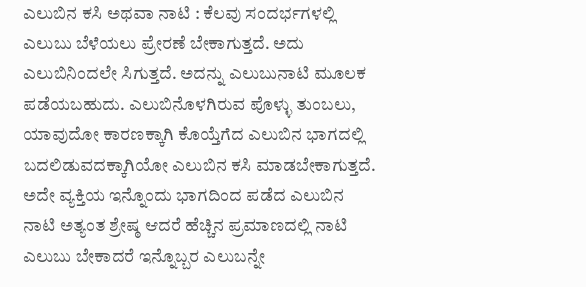ಎಲುಬಿನ ಕಸಿ ಅಥವಾ ನಾಟಿ : ಕೆಲವು ಸಂದರ್ಭಗಳಲ್ಲಿ ಎಲುಬು ಬೆಳೆಯಲು ಪ್ರೇರಣೆ ಬೇಕಾಗುತ್ತದೆ. ಅದು ಎಲುಬಿನಿಂದಲೇ ಸಿಗುತ್ತದೆ. ಅದನ್ನು ಎಲುಬುನಾಟಿ ಮೂಲಕ ಪಡೆಯಬಹುದು. ಎಲುಬಿನೊಳಗಿರುವ ಪೊಳ್ಳು ತುಂಬಲು, ಯಾವುದೋ ಕಾರಣಕ್ಕಾಗಿ ಕೊಯ್ತೆಗೆದ ಎಲುಬಿನ ಭಾಗದಲ್ಲಿ ಬದಲಿಡುವದಕ್ಕಾಗಿಯೋ ಎಲುಬಿನ ಕಸಿ ಮಾಡಬೇಕಾಗುತ್ತದೆ. ಅದೇ ವ್ಯಕ್ತಿಯ ಇನ್ನೊಂದು ಭಾಗದಿಂದ ಪಡೆದ ಎಲುಬಿನ ನಾಟಿ ಅತ್ಯಂತ ಶ್ರೇಷ್ಠ ಆದರೆ ಹೆಚ್ಚಿನ ಪ್ರಮಾಣದಲ್ಲಿ ನಾಟಿ ಎಲುಬು ಬೇಕಾದರೆ ಇನ್ನೊಬ್ಬರ ಎಲುಬನ್ನೇ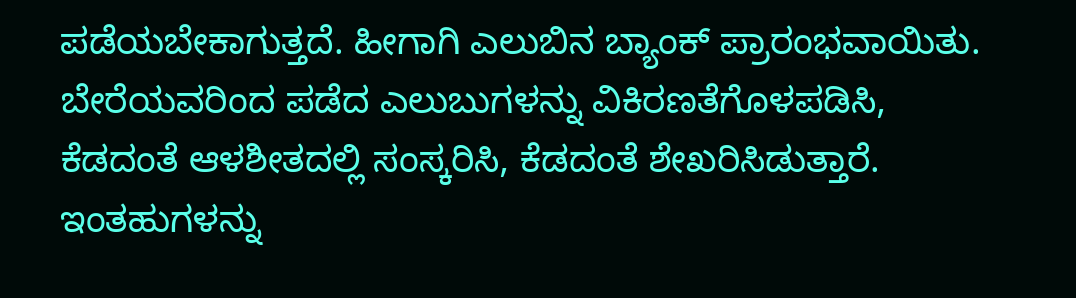ಪಡೆಯಬೇಕಾಗುತ್ತದೆ. ಹೀಗಾಗಿ ಎಲುಬಿನ ಬ್ಯಾಂಕ್ ಪ್ರಾರಂಭವಾಯಿತು. ಬೇರೆಯವರಿಂದ ಪಡೆದ ಎಲುಬುಗಳನ್ನು ವಿಕಿರಣತೆಗೊಳಪಡಿಸಿ, ಕೆಡದಂತೆ ಆಳಶೀತದಲ್ಲಿ ಸಂಸ್ಕರಿಸಿ, ಕೆಡದಂತೆ ಶೇಖರಿಸಿಡುತ್ತಾರೆ. ಇಂತಹುಗಳನ್ನು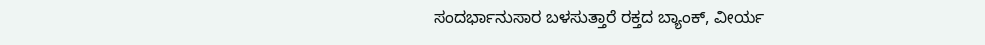ಸಂದರ್ಭಾನುಸಾರ ಬಳಸುತ್ತಾರೆ ರಕ್ತದ ಬ್ಯಾಂಕ್, ವೀರ್ಯ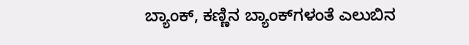ಬ್ಯಾಂಕ್, ಕಣ್ಣಿನ ಬ್ಯಾಂಕ್‍ಗಳಂತೆ ಎಲುಬಿನ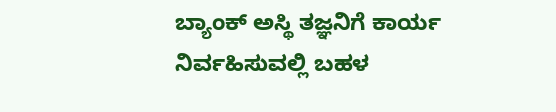ಬ್ಯಾಂಕ್ ಅಸ್ಥಿ ತಜ್ಞನಿಗೆ ಕಾರ್ಯ ನಿರ್ವಹಿಸುವಲ್ಲಿ ಬಹಳ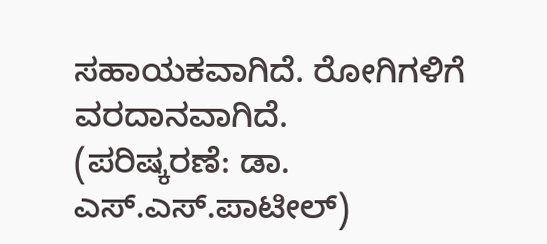ಸಹಾಯಕವಾಗಿದೆ. ರೋಗಿಗಳಿಗೆ ವರದಾನವಾಗಿದೆ.
(ಪರಿಷ್ಕರಣೆ: ಡಾ. ಎಸ್.ಎಸ್.ಪಾಟೀಲ್)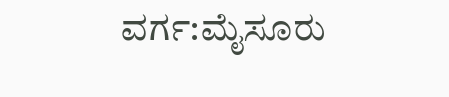ವರ್ಗ:ಮೈಸೂರು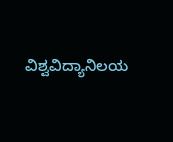ವಿಶ್ವವಿದ್ಯಾನಿಲಯ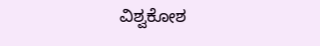ವಿಶ್ವಕೋಶ